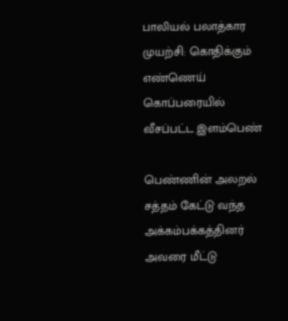பாலியல் பலாத்கார முயற்சி: கொதிக்கும் எண்ணெய் கொப்பரையில் வீசப்பட்ட இளம்பெண்

பெண்ணின் அலறல் சத்தம் கேட்டு வந்த அக்கம்பக்கத்தினர் அவரை மீட்டு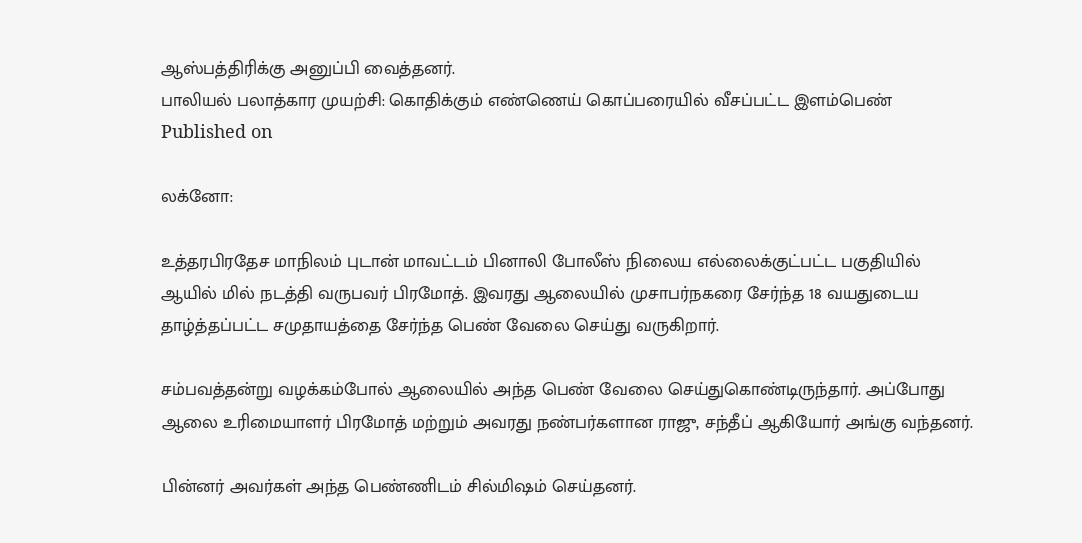ஆஸ்பத்திரிக்கு அனுப்பி வைத்தனர்.
பாலியல் பலாத்கார முயற்சி: கொதிக்கும் எண்ணெய் கொப்பரையில் வீசப்பட்ட இளம்பெண்
Published on

லக்னோ:

உத்தரபிரதேச மாநிலம் புடான் மாவட்டம் பினாலி போலீஸ் நிலைய எல்லைக்குட்பட்ட பகுதியில் ஆயில் மில் நடத்தி வருபவர் பிரமோத். இவரது ஆலையில் முசாபர்நகரை சேர்ந்த 18 வயதுடைய தாழ்த்தப்பட்ட சமுதாயத்தை சேர்ந்த பெண் வேலை செய்து வருகிறார்.

சம்பவத்தன்று வழக்கம்போல் ஆலையில் அந்த பெண் வேலை செய்துகொண்டிருந்தார். அப்போது ஆலை உரிமையாளர் பிரமோத் மற்றும் அவரது நண்பர்களான ராஜு, சந்தீப் ஆகியோர் அங்கு வந்தனர்.

பின்னர் அவர்கள் அந்த பெண்ணிடம் சில்மிஷம் செய்தனர்.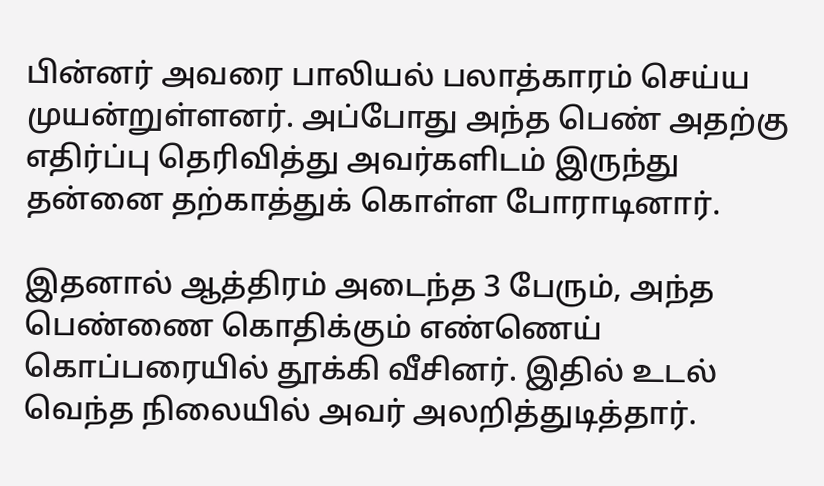பின்னர் அவரை பாலியல் பலாத்காரம் செய்ய முயன்றுள்ளனர். அப்போது அந்த பெண் அதற்கு எதிர்ப்பு தெரிவித்து அவர்களிடம் இருந்து தன்னை தற்காத்துக் கொள்ள போராடினார்.

இதனால் ஆத்திரம் அடைந்த 3 பேரும், அந்த பெண்ணை கொதிக்கும் எண்ணெய் கொப்பரையில் தூக்கி வீசினர். இதில் உடல் வெந்த நிலையில் அவர் அலறித்துடித்தார்.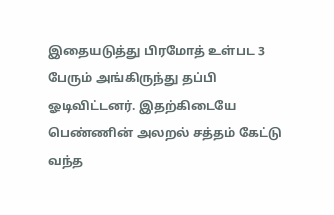இதையடுத்து பிரமோத் உள்பட 3 பேரும் அங்கிருந்து தப்பி ஓடிவிட்டனர். இதற்கிடையே பெண்ணின் அலறல் சத்தம் கேட்டு வந்த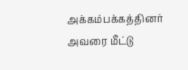அக்கம்பக்கத்தினர் அவரை மீட்டு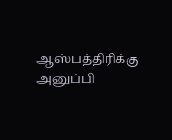ஆஸ்பத்திரிக்கு அனுப்பி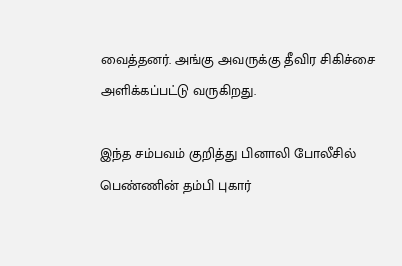வைத்தனர். அங்கு அவருக்கு தீவிர சிகிச்சை அளிக்கப்பட்டு வருகிறது.

இந்த சம்பவம் குறித்து பினாலி போலீசில் பெண்ணின் தம்பி புகார்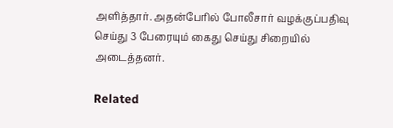அளித்தார். அதன்பேரில் போலீசார் வழக்குப்பதிவு செய்து 3 பேரையும் கைது செய்து சிறையில் அடைத்தனர்.

Related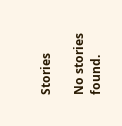Stories

No stories found.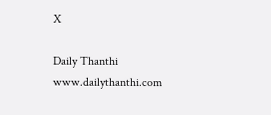X

Daily Thanthi
www.dailythanthi.com